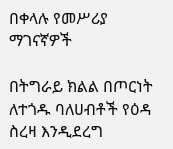በቀላሉ የመሥሪያ ማገናኛዎች

በትግራይ ክልል በጦርነት ለተጎዱ ባለሀብቶች የዕዳ ስረዛ እንዲደረግ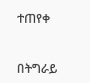ተጠየቀ


በትግራይ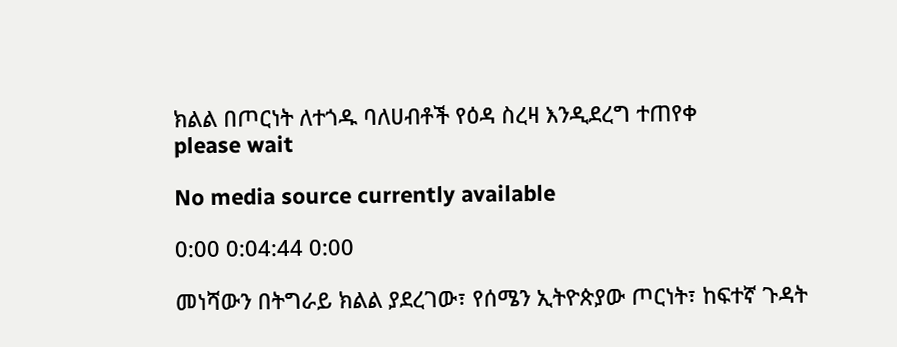ክልል በጦርነት ለተጎዱ ባለሀብቶች የዕዳ ስረዛ እንዲደረግ ተጠየቀ
please wait

No media source currently available

0:00 0:04:44 0:00

መነሻውን በትግራይ ክልል ያደረገው፣ የሰሜን ኢትዮጵያው ጦርነት፣ ከፍተኛ ጉዳት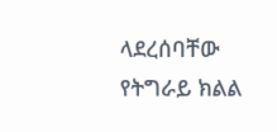ላደረሰባቸው የትግራይ ክልል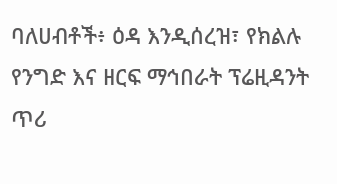ባለሀብቶች፥ ዕዳ እንዲሰረዝ፣ የክልሉ የንግድ እና ዘርፍ ማኅበራት ፕሬዚዳንት ጥሪ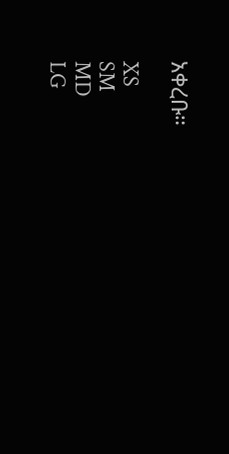አቀረቡ።

XS
SM
MD
LG